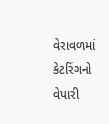વેરાવળમાં કેટરિંગનો વેપારી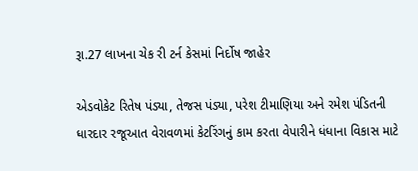રૂા.27 લાખના ચેક રી ટર્ન કેસમાં નિર્દોષ જાહેર

એડવોકેટ રિતેષ પંડ્યા, તેજસ પંડ્યા, પરેશ ટીમાણિયા અને રમેશ પંડિતની ધારદાર રજૂઆત વેરાવળમાં કેટરિંગનું કામ કરતા વેપારીને ધંધાના વિકાસ માટે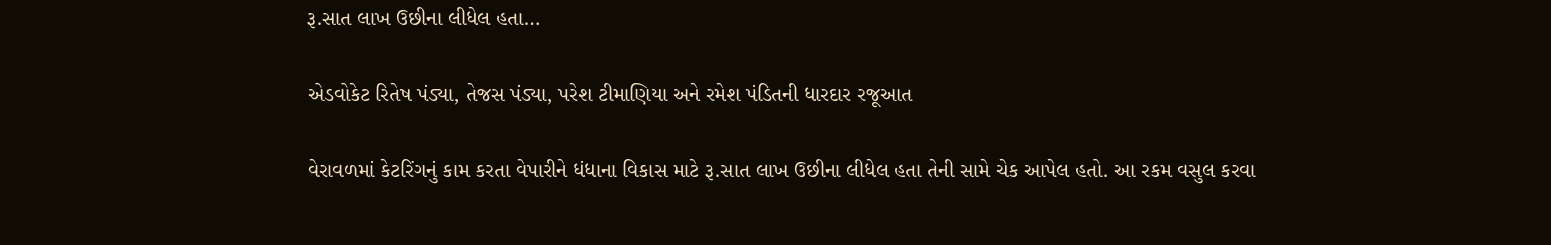રૂ.સાત લાખ ઉછીના લીધેલ હતા…

એડવોકેટ રિતેષ પંડ્યા, તેજસ પંડ્યા, પરેશ ટીમાણિયા અને રમેશ પંડિતની ધારદાર રજૂઆત

વેરાવળમાં કેટરિંગનું કામ કરતા વેપારીને ધંધાના વિકાસ માટે રૂ.સાત લાખ ઉછીના લીધેલ હતા તેની સામે ચેક આપેલ હતો. આ રકમ વસુલ કરવા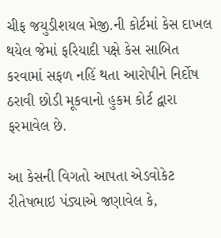ચીફ જયુડીશયલ મેજી.ની કોર્ટમાં કેસ દાખલ થયેલ જેમાં ફરિયાદી પક્ષે કેસ સાબિત કરવામાં સફળ નહિં થતા આરોપીને નિર્દોષ ઠરાવી છોડી મૂકવાનો હુકમ કોર્ટ દ્વારા ફરમાવેલ છે.

આ કેસની વિગતો આપતા એડવોકેટ રીતેષભાઇ પંડ્યાએ જણાવેલ કે,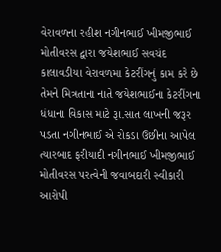વેરાવળના રહીશ નગીનભાઈ ખીમજીભાઈ મોતીવરસ દ્વારા જયેશભાઈ સવચંદ કાલાવડીયા વેરાવળમા કેટરીંગનું કામ કરે છે તેમને મિત્રતાના નાતે જયેશભાઈના કેટરીંગના ધંધાના વિકાસ માટે રૂા.સાત લાખની જરૂર પડતા નગીનભાઈ એ રોકડા ઉછીના આપેલ ત્યારબાદ ફરીયાદી નગીનભાઈ ખીમજીભાઈ મોતીવરસ પરત્વેની જવાબદારી સ્વીકારી આરોપી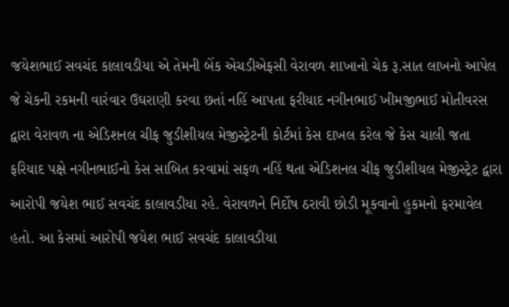જયેશભાઈ સવચંદ કાલાવડીયા એ તેમની બેંક એચડીએફસી વેરાવળ શાખાનો ચેક રૂ.સાત લાખનો આપેલ જે ચેકની રકમની વારંવાર ઉઘરાણી કરવા છતાં નહિં આપતા ફરીયાદ નગીનભાઈ ખીમજીભાઈ મોતીવરસ દ્વારા વેરાવળ ના એડિશનલ ચીફ જુડીશીયલ મેજીસ્ટ્રેટની કોર્ટમાં કેસ દાખલ કરેલ જે કેસ ચાલી જતા ફરિયાદ પક્ષે નગીનભાઈનો કેસ સાબિત કરવામાં સફળ નહિં થતા એડિશનલ ચીફ જુડીશીયલ મેજીસ્ટ્રેટ દ્વારા આરોપી જયેશ ભાઈ સવચંદ કાલાવડીયા રહે. વેરાવળને નિર્દોષ ઠરાવી છોડી મૂકવાનો હુકમનો ફરમાવેલ હતો. આ કેસમાં આરોપી જયેશ ભાઈ સવચંદ કાલાવડીયા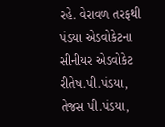રહે. વેરાવળ તરફથી પંડયા એડવોકેટના સીનીયર એડવોકેટ રીતેષ.પી.પંડયા, તેજસ પી.પંડયા,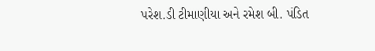પરેશ.ડી ટીમાણીયા અને રમેશ બી. પંડિત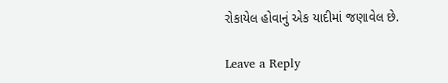રોકાયેલ હોવાનું એક યાદીમાં જણાવેલ છે.

Leave a Reply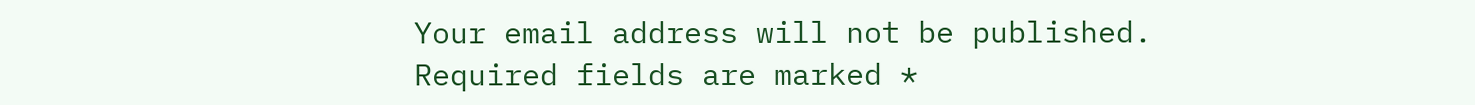Your email address will not be published. Required fields are marked *